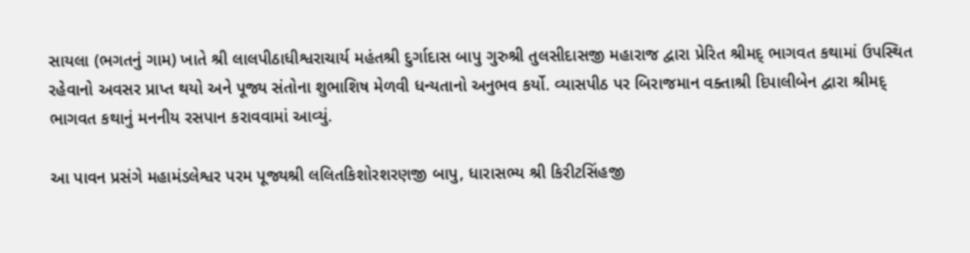સાયલા (ભગતનું ગામ) ખાતે શ્રી લાલપીઠાધીશ્વરાચાર્ય મહંતશ્રી દુર્ગાદાસ બાપુ ગુરુશ્રી તુલસીદાસજી મહારાજ દ્વારા પ્રેરિત શ્રીમદ્ ભાગવત કથામાં ઉપસ્થિત રહેવાનો અવસર પ્રાપ્ત થયો અને પૂજ્ય સંતોના શુભાશિષ મેળવી ધન્યતાનો અનુભવ કર્યો. વ્યાસપીઠ પર બિરાજમાન વક્તાશ્રી દિપાલીબેન દ્વારા શ્રીમદ્ ભાગવત કથાનું મનનીય રસપાન કરાવવામાં આવ્યું.

આ પાવન પ્રસંગે મહામંડલેશ્વર પરમ પૂજ્યશ્રી લલિતકિશોરશરણજી બાપુ, ધારાસભ્ય શ્રી કિરીટસિંહજી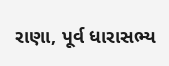રાણા, પૂર્વ ધારાસભ્ય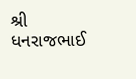શ્રી ધનરાજભાઈ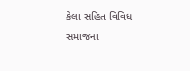કેલા સહિત વિવિધ સમાજના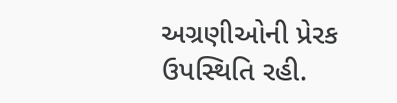અગ્રણીઓની પ્રેરક ઉપસ્થિતિ રહી.